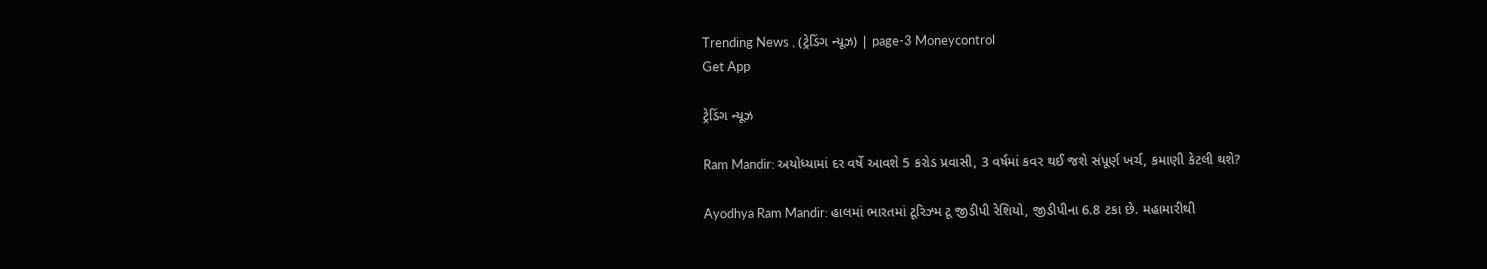Trending News , (ટ્રેડિંગ ન્યૂઝ) | page-3 Moneycontrol
Get App

ટ્રેડિંગ ન્યૂઝ

Ram Mandir: અયોધ્યામાં દર વર્ષે આવશે 5 કરોડ પ્રવાસી, 3 વર્ષમાં કવર થઈ જશે સંપૂર્ણ ખર્ચ, કમાણી કેટલી થશે?

Ayodhya Ram Mandir: હાલમાં ભારતમાં ટૂરિઝ્મ ટૂ જીડીપી રેશિયો, જીડીપીના 6.8 ટકા છે. મહામારીથી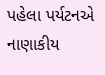પહેલા પર્યટનએ નાણાકીય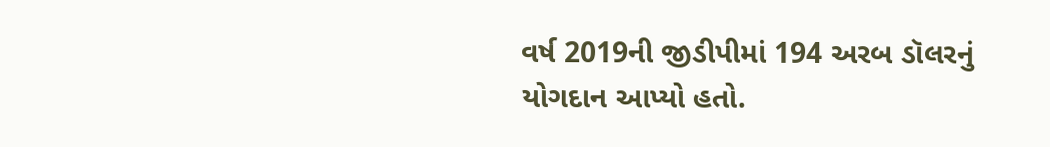વર્ષ 2019ની જીડીપીમાં 194 અરબ ડૉલરનું યોગદાન આપ્યો હતો.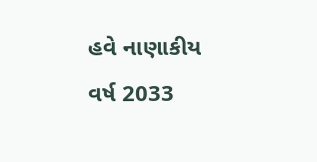હવે નાણાકીય વર્ષ 2033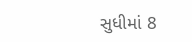સુધીમાં 8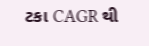ટકા CAGR થી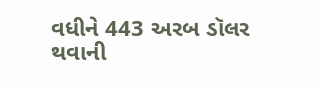વધીને 443 અરબ ડૉલર થવાની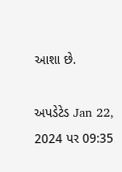આશા છે.

અપડેટેડ Jan 22, 2024 પર 09:35